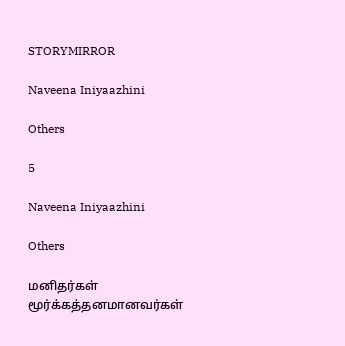STORYMIRROR

Naveena Iniyaazhini

Others

5

Naveena Iniyaazhini

Others

மனிதர்கள் மூர்க்கத்தனமானவர்கள்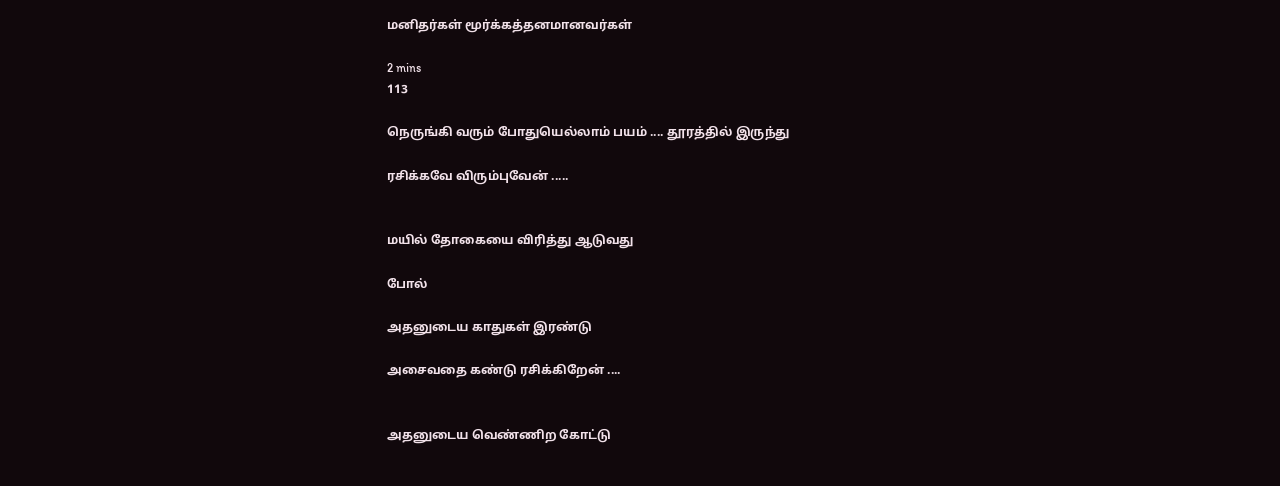மனிதர்கள் மூர்க்கத்தனமானவர்கள்

2 mins
113

நெருங்கி வரும் போதுயெல்லாம் பயம் .... தூரத்தில் இருந்து

ரசிக்கவே விரும்புவேன் .....


மயில் தோகையை விரித்து ஆடுவது

போல்

அதனுடைய காதுகள் இரண்டு

அசைவதை கண்டு ரசிக்கிறேன் ....


அதனுடைய வெண்ணிற கோட்டு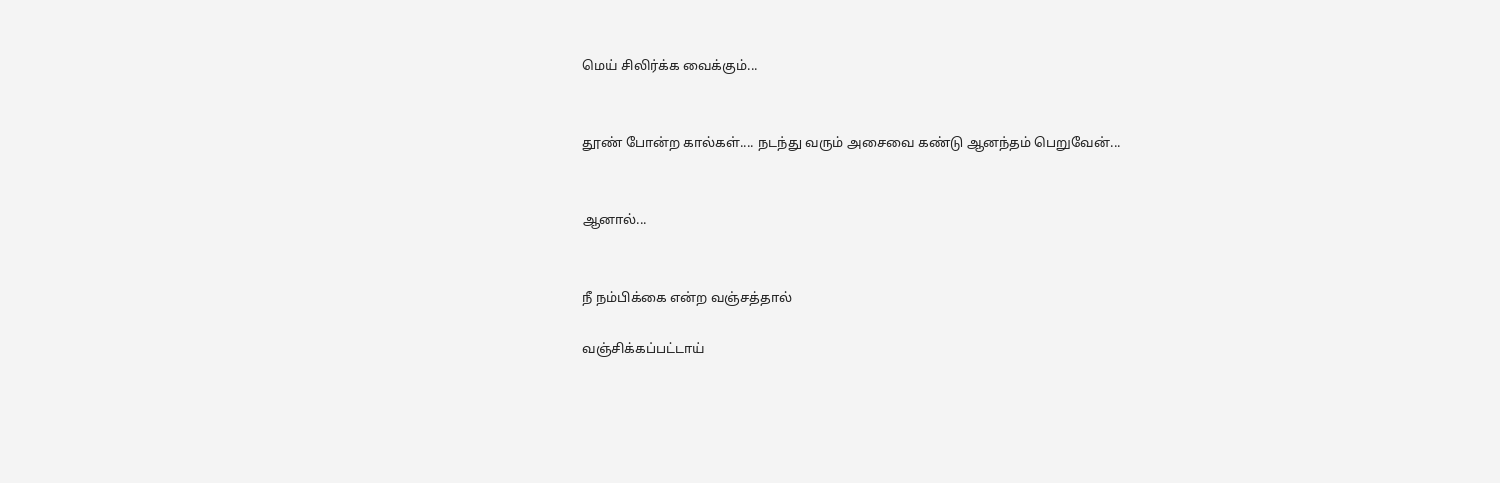மெய் சிலிர்க்க வைக்கும்...


தூண் போன்ற கால்கள்.... நடந்து வரும் அசைவை கண்டு ஆனந்தம் பெறுவேன்...


ஆனால்...


நீ நம்பிக்கை என்ற வஞ்சத்தால்

வஞ்சிக்கப்பட்டாய்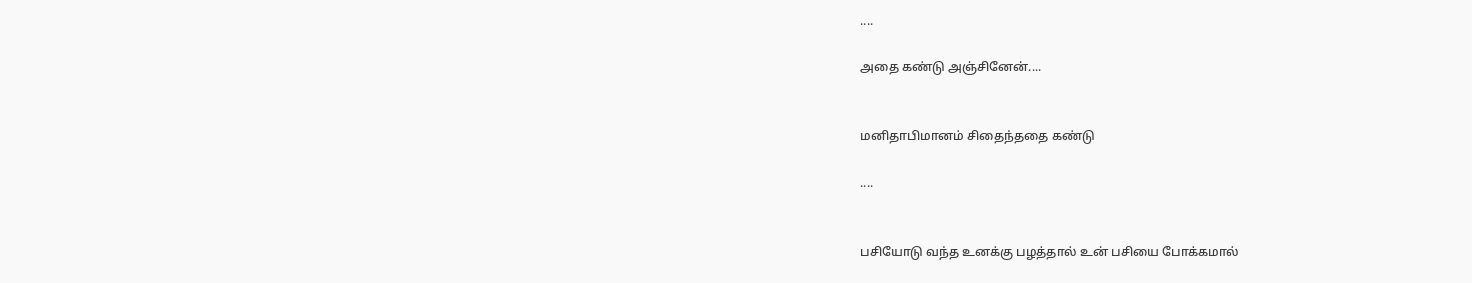....

அதை கண்டு அஞ்சினேன்....


மனிதாபிமானம் சிதைந்ததை கண்டு

....


பசியோடு வந்த உனக்கு பழத்தால் உன் பசியை போக்கமால்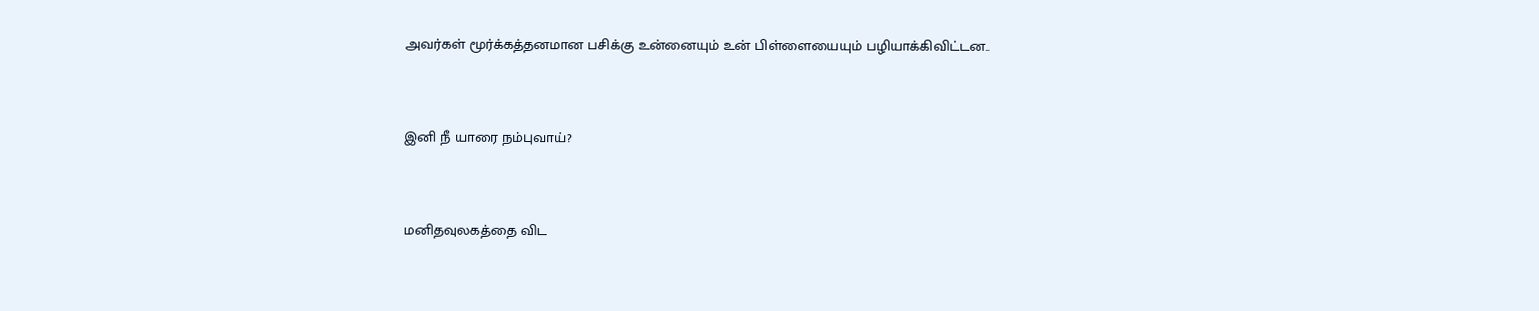அவர்கள் மூர்க்கத்தனமான பசிக்கு உன்னையும் உன் பிள்ளையையும் பழியாக்கிவிட்டன..


இனி நீ யாரை நம்புவாய்?


மனிதவுலகத்தை விட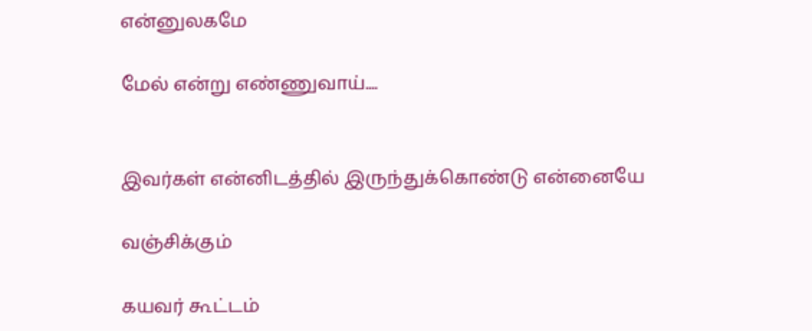என்னுலகமே

மேல் என்று எண்ணுவாய்....


இவர்கள் என்னிடத்தில் இருந்துக்கொண்டு என்னையே

வஞ்சிக்கும்

கயவர் கூட்டம்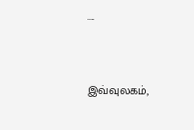....


இவ்வுலகம்,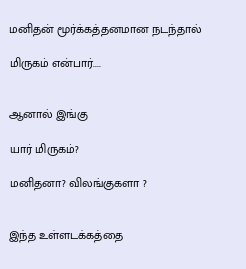மனிதன் மூர்க்கத்தனமான நடந்தால்

மிருகம் என்பார்....


ஆனால் இங்கு

யார் மிருகம்?

மனிதனா? விலங்குகளா ?


இந்த உள்ளடக்கத்தை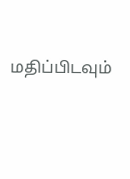மதிப்பிடவும்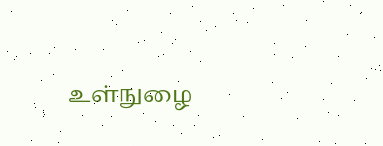உள்நுழை